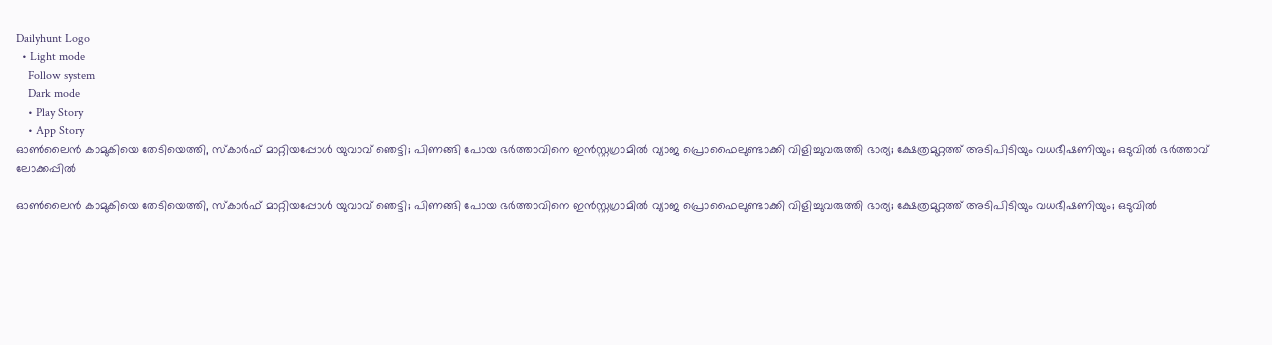Dailyhunt Logo
  • Light mode
    Follow system
    Dark mode
    • Play Story
    • App Story
ഓണ്‍ലൈൻ കാമുകിയെ തേടിയെത്തി, സ്കാര്‍ഫ് മാറ്റിയപ്പോള്‍ യുവാവ് ഞെട്ടി; പിണങ്ങി പോയ ഭര്‍ത്താവിനെ ഇൻസ്റ്റഗ്രാമില്‍ വ്യാജ പ്രൊഫൈലുണ്ടാക്കി വിളിച്ചുവരുത്തി ഭാര്യ; ക്ഷേത്രമുറ്റത്ത് അടിപിടിയും വധഭീഷണിയും; ഒടുവില്‍ ഭര്‍ത്താവ് ലോക്കപ്പില്‍

ഓണ്‍ലൈൻ കാമുകിയെ തേടിയെത്തി, സ്കാര്‍ഫ് മാറ്റിയപ്പോള്‍ യുവാവ് ഞെട്ടി; പിണങ്ങി പോയ ഭര്‍ത്താവിനെ ഇൻസ്റ്റഗ്രാമില്‍ വ്യാജ പ്രൊഫൈലുണ്ടാക്കി വിളിച്ചുവരുത്തി ഭാര്യ; ക്ഷേത്രമുറ്റത്ത് അടിപിടിയും വധഭീഷണിയും; ഒടുവില്‍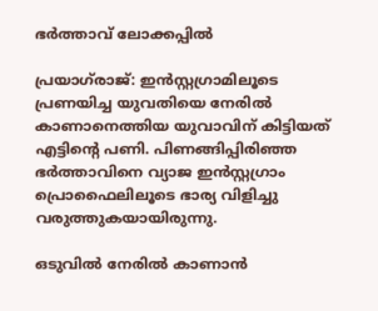ഭര്‍ത്താവ് ലോക്കപ്പില്‍

പ്രയാഗ്‌രാജ്: ഇൻസ്റ്റഗ്രാമിലൂടെ പ്രണയിച്ച യുവതിയെ നേരില്‍ കാണാനെത്തിയ യുവാവിന് കിട്ടിയത് എട്ടിന്റെ പണി. പിണങ്ങിപ്പിരിഞ്ഞ ഭർത്താവിനെ വ്യാജ ഇൻസ്റ്റഗ്രാം പ്രൊഫൈലിലൂടെ ഭാര്യ വിളിച്ചു വരുത്തുകയായിരുന്നു.

ഒടുവില്‍ നേരില്‍ കാണാൻ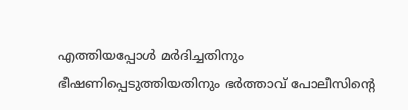എത്തിയപ്പോള്‍ മർദിച്ചതിനും ഭീഷണിപ്പെടുത്തിയതിനും ഭർത്താവ് പോലീസിന്റെ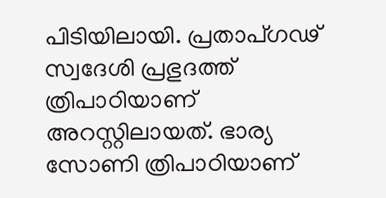പിടിയിലായി. പ്രതാപ്ഗഢ് സ്വദേശി പ്രഭുദത്ത് ത്രിപാഠിയാണ് അറസ്റ്റിലായത്. ഭാര്യ സോണി ത്രിപാഠിയാണ്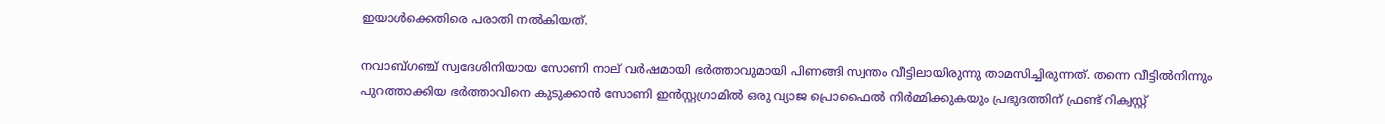ഇയാള്‍ക്കെതിരെ പരാതി നല്‍കിയത്.

നവാബ്ഗഞ്ച് സ്വദേശിനിയായ സോണി നാല് വർഷമായി ഭർത്താവുമായി പിണങ്ങി സ്വന്തം വീട്ടിലായിരുന്നു താമസിച്ചിരുന്നത്. തന്നെ വീട്ടില്‍നിന്നും പുറത്താക്കിയ ഭർത്താവിനെ കുടുക്കാൻ സോണി ഇൻസ്റ്റഗ്രാമില്‍ ഒരു വ്യാജ പ്രൊഫൈല്‍ നിർമ്മിക്കുകയും പ്രഭുദത്തിന് ഫ്രണ്ട് റിക്വസ്റ്റ്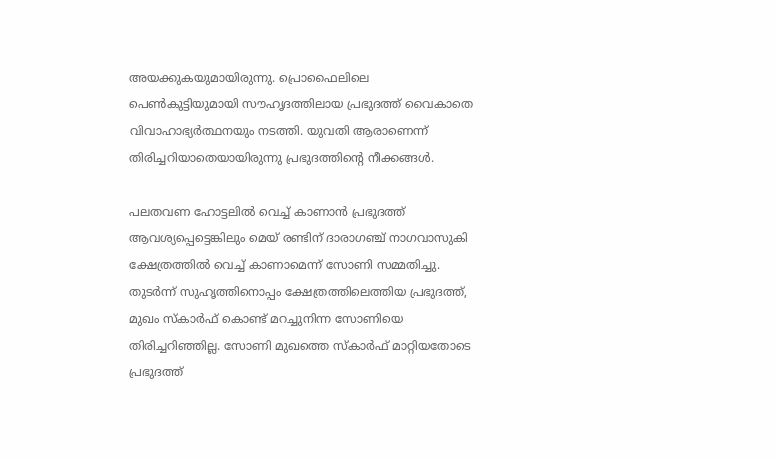അയക്കുകയുമായിരുന്നു. പ്രൊഫൈലിലെ പെണ്‍കുട്ടിയുമായി സൗഹൃദത്തിലായ പ്രഭുദത്ത് വൈകാതെ വിവാഹാഭ്യർത്ഥനയും നടത്തി. യുവതി ആരാണെന്ന് തിരിച്ചറിയാതെയായിരുന്നു പ്രഭുദത്തിന്റെ നീക്കങ്ങള്‍.

പലതവണ ഹോട്ടലില്‍ വെച്ച്‌ കാണാൻ പ്രഭുദത്ത് ആവശ്യപ്പെട്ടെങ്കിലും മെയ് രണ്ടിന് ദാരാഗഞ്ച് നാഗവാസുകി ക്ഷേത്രത്തില്‍ വെച്ച്‌ കാണാമെന്ന് സോണി സമ്മതിച്ചു. തുടർന്ന് സുഹൃത്തിനൊപ്പം ക്ഷേത്രത്തിലെത്തിയ പ്രഭുദത്ത്, മുഖം സ്കാർഫ് കൊണ്ട് മറച്ചുനിന്ന സോണിയെ തിരിച്ചറിഞ്ഞില്ല. സോണി മുഖത്തെ സ്കാർഫ് മാറ്റിയതോടെ പ്രഭുദത്ത്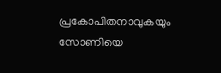പ്രകോപിതനാവുകയും സോണിയെ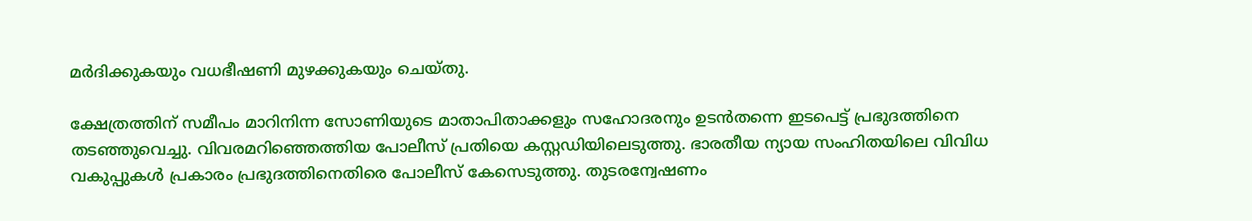മർദിക്കുകയും വധഭീഷണി മുഴക്കുകയും ചെയ്തു.

ക്ഷേത്രത്തിന് സമീപം മാറിനിന്ന സോണിയുടെ മാതാപിതാക്കളും സഹോദരനും ഉടൻതന്നെ ഇടപെട്ട് പ്രഭുദത്തിനെ തടഞ്ഞുവെച്ചു. വിവരമറിഞ്ഞെത്തിയ പോലീസ് പ്രതിയെ കസ്റ്റഡിയിലെടുത്തു. ഭാരതീയ ന്യായ സംഹിതയിലെ വിവിധ വകുപ്പുകള്‍ പ്രകാരം പ്രഭുദത്തിനെതിരെ പോലീസ് കേസെടുത്തു. തുടരന്വേഷണം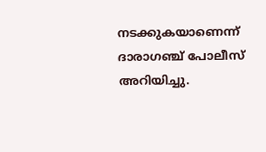നടക്കുകയാണെന്ന് ദാരാഗഞ്ച് പോലീസ് അറിയിച്ചു.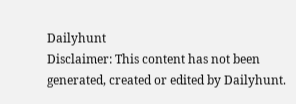Dailyhunt
Disclaimer: This content has not been generated, created or edited by Dailyhunt.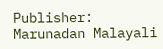Publisher: Marunadan Malayali